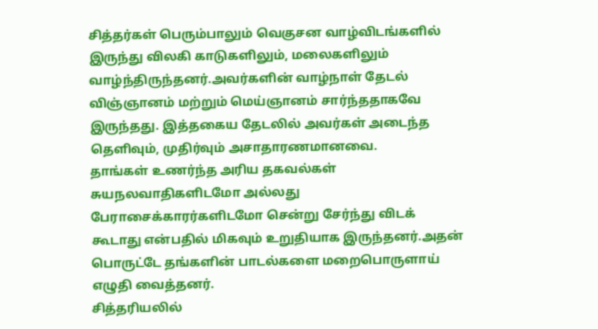சித்தர்கள் பெரும்பாலும் வெகுசன வாழ்விடங்களில் இருந்து விலகி காடுகளிலும், மலைகளிலும் வாழ்ந்திருந்தனர்.அவர்களின் வாழ்நாள் தேடல் விஞ்ஞானம் மற்றும் மெய்ஞானம் சார்ந்ததாகவே இருந்தது. இத்தகைய தேடலில் அவர்கள் அடைந்த தெளிவும், முதிர்வும் அசாதாரணமானவை.
தாங்கள் உணர்ந்த அரிய தகவல்கள் சுயநலவாதிகளிடமோ அல்லது பேராசைக்காரர்களிடமோ சென்று சேர்ந்து விடக் கூடாது என்பதில் மிகவும் உறுதியாக இருந்தனர்.அதன் பொருட்டே தங்களின் பாடல்களை மறைபொருளாய் எழுதி வைத்தனர்.
சித்தரியலில்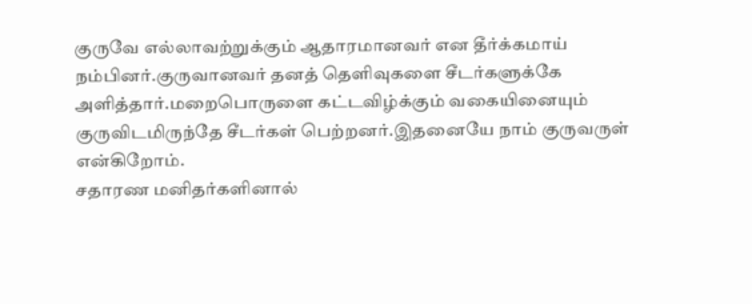குருவே எல்லாவற்றுக்கும் ஆதாரமானவர் என தீர்க்கமாய் நம்பினர்.குருவானவர் தனத் தெளிவுகளை சீடர்களுக்கே அளித்தார்.மறைபொருளை கட்டவிழ்க்கும் வகையினையும் குருவிடமிருந்தே சீடர்கள் பெற்றனர்.இதனையே நாம் குருவருள் என்கிறோம்.
சதாரண மனிதர்களினால்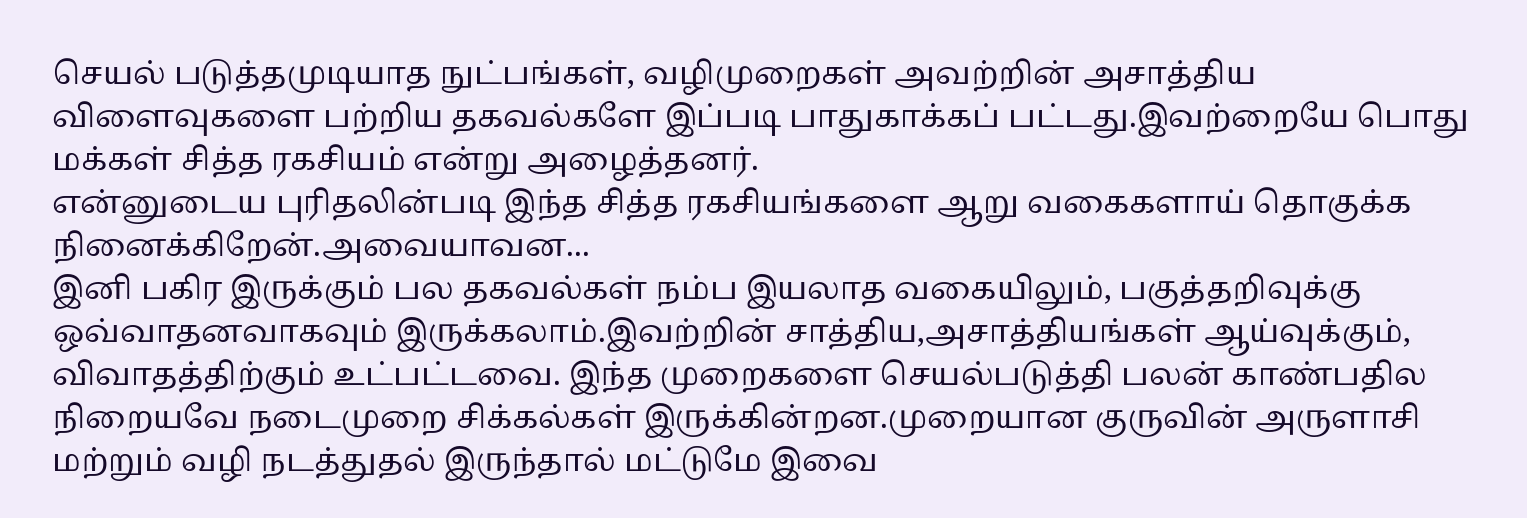செயல் படுத்தமுடியாத நுட்பங்கள், வழிமுறைகள் அவற்றின் அசாத்திய விளைவுகளை பற்றிய தகவல்களே இப்படி பாதுகாக்கப் பட்டது.இவற்றையே பொது மக்கள் சித்த ரகசியம் என்று அழைத்தனர்.
என்னுடைய புரிதலின்படி இந்த சித்த ரகசியங்களை ஆறு வகைகளாய் தொகுக்க நினைக்கிறேன்.அவையாவன...
இனி பகிர இருக்கும் பல தகவல்கள் நம்ப இயலாத வகையிலும், பகுத்தறிவுக்கு ஒவ்வாதனவாகவும் இருக்கலாம்.இவற்றின் சாத்திய,அசாத்தியங்கள் ஆய்வுக்கும், விவாதத்திற்கும் உட்பட்டவை. இந்த முறைகளை செயல்படுத்தி பலன் காண்பதில நிறையவே நடைமுறை சிக்கல்கள் இருக்கின்றன.முறையான குருவின் அருளாசி மற்றும் வழி நடத்துதல் இருந்தால் மட்டுமே இவை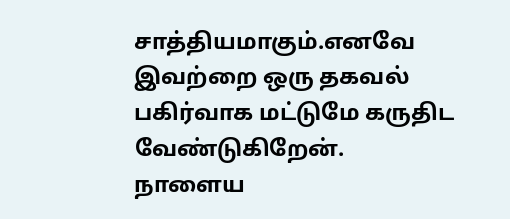சாத்தியமாகும்.எனவே இவற்றை ஒரு தகவல் பகிர்வாக மட்டுமே கருதிட வேண்டுகிறேன்.
நாளைய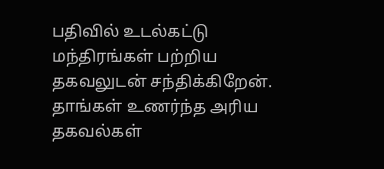பதிவில் உடல்கட்டு மந்திரங்கள் பற்றிய தகவலுடன் சந்திக்கிறேன்.
தாங்கள் உணர்ந்த அரிய தகவல்கள்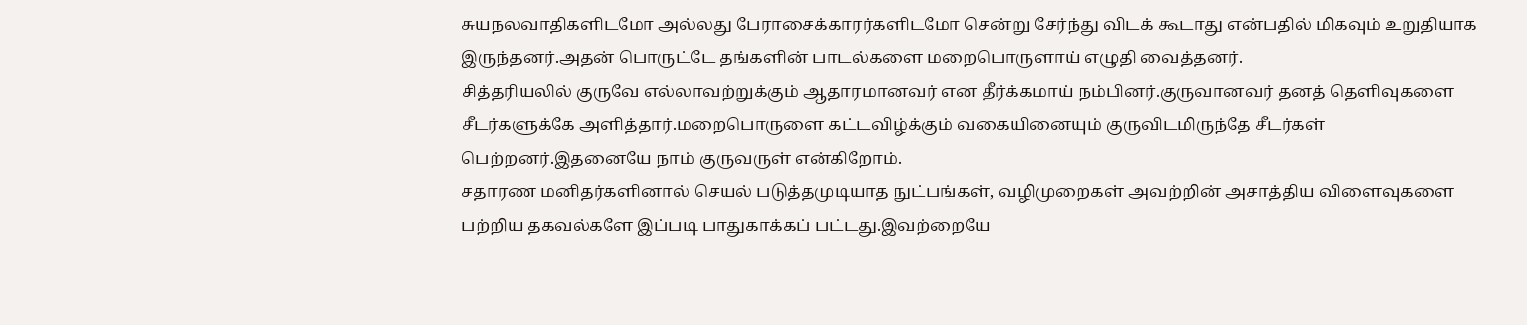சுயநலவாதிகளிடமோ அல்லது பேராசைக்காரர்களிடமோ சென்று சேர்ந்து விடக் கூடாது என்பதில் மிகவும் உறுதியாக இருந்தனர்.அதன் பொருட்டே தங்களின் பாடல்களை மறைபொருளாய் எழுதி வைத்தனர்.
சித்தரியலில் குருவே எல்லாவற்றுக்கும் ஆதாரமானவர் என தீர்க்கமாய் நம்பினர்.குருவானவர் தனத் தெளிவுகளை சீடர்களுக்கே அளித்தார்.மறைபொருளை கட்டவிழ்க்கும் வகையினையும் குருவிடமிருந்தே சீடர்கள் பெற்றனர்.இதனையே நாம் குருவருள் என்கிறோம்.
சதாரண மனிதர்களினால் செயல் படுத்தமுடியாத நுட்பங்கள், வழிமுறைகள் அவற்றின் அசாத்திய விளைவுகளை பற்றிய தகவல்களே இப்படி பாதுகாக்கப் பட்டது.இவற்றையே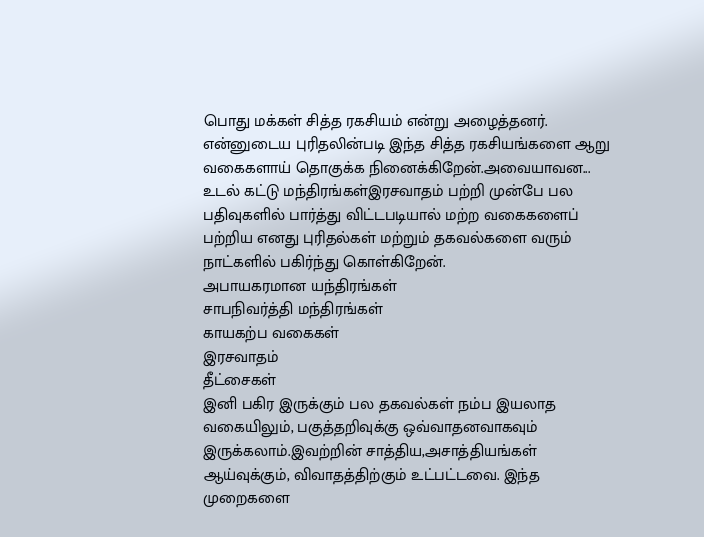பொது மக்கள் சித்த ரகசியம் என்று அழைத்தனர்.
என்னுடைய புரிதலின்படி இந்த சித்த ரகசியங்களை ஆறு வகைகளாய் தொகுக்க நினைக்கிறேன்.அவையாவன...
உடல் கட்டு மந்திரங்கள்இரசவாதம் பற்றி முன்பே பல பதிவுகளில் பார்த்து விட்டபடியால் மற்ற வகைகளைப் பற்றிய எனது புரிதல்கள் மற்றும் தகவல்களை வரும் நாட்களில் பகிர்ந்து கொள்கிறேன்.
அபாயகரமான யந்திரங்கள்
சாபநிவர்த்தி மந்திரங்கள்
காயகற்ப வகைகள்
இரசவாதம்
தீட்சைகள்
இனி பகிர இருக்கும் பல தகவல்கள் நம்ப இயலாத வகையிலும், பகுத்தறிவுக்கு ஒவ்வாதனவாகவும் இருக்கலாம்.இவற்றின் சாத்திய,அசாத்தியங்கள் ஆய்வுக்கும், விவாதத்திற்கும் உட்பட்டவை. இந்த முறைகளை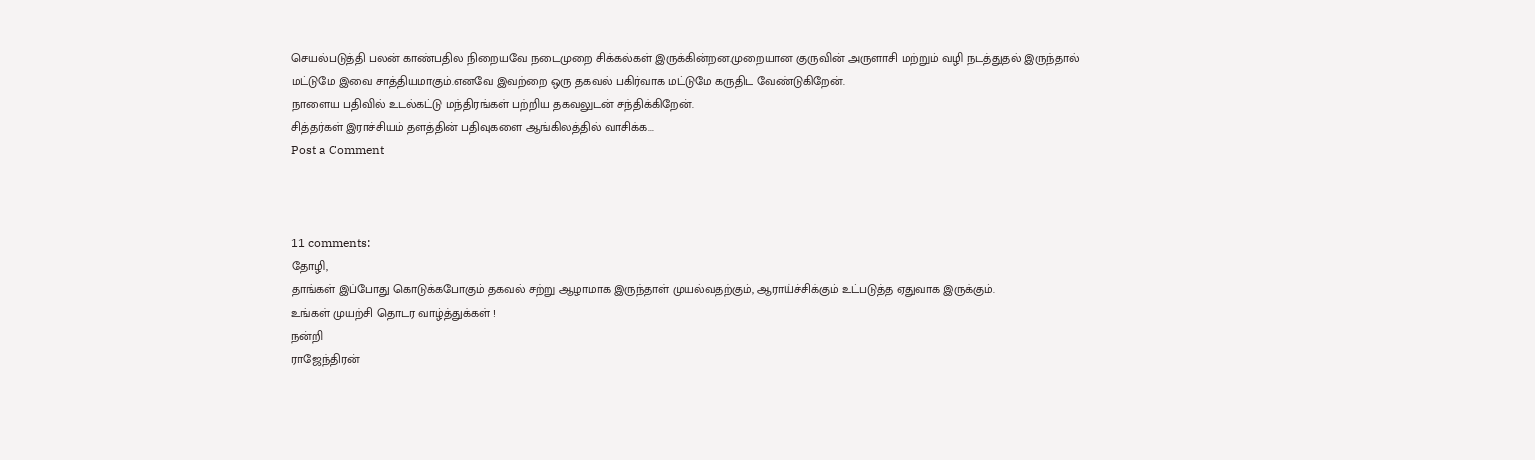செயல்படுத்தி பலன் காண்பதில நிறையவே நடைமுறை சிக்கல்கள் இருக்கின்றன.முறையான குருவின் அருளாசி மற்றும் வழி நடத்துதல் இருந்தால் மட்டுமே இவை சாத்தியமாகும்.எனவே இவற்றை ஒரு தகவல் பகிர்வாக மட்டுமே கருதிட வேண்டுகிறேன்.
நாளைய பதிவில் உடல்கட்டு மந்திரங்கள் பற்றிய தகவலுடன் சந்திக்கிறேன்.
சித்தர்கள் இராச்சியம் தளத்தின் பதிவுகளை ஆங்கிலத்தில் வாசிக்க...
Post a Comment



11 comments:
தோழி,
தாங்கள் இப்போது கொடுக்கபோகும் தகவல் சற்று ஆழாமாக இருந்தாள் முயல்வதற்கும், ஆராய்ச்சிக்கும் உட்படுத்த ஏதுவாக இருக்கும்.
உங்கள் முயற்சி தொடர வாழ்த்துக்கள் !
நன்றி
ராஜேந்திரன்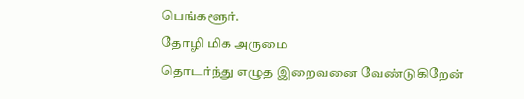பெங்களூர்.
தோழி மிக அருமை
தொடர்ந்து எழுத இறைவனை வேண்டுகிறேன்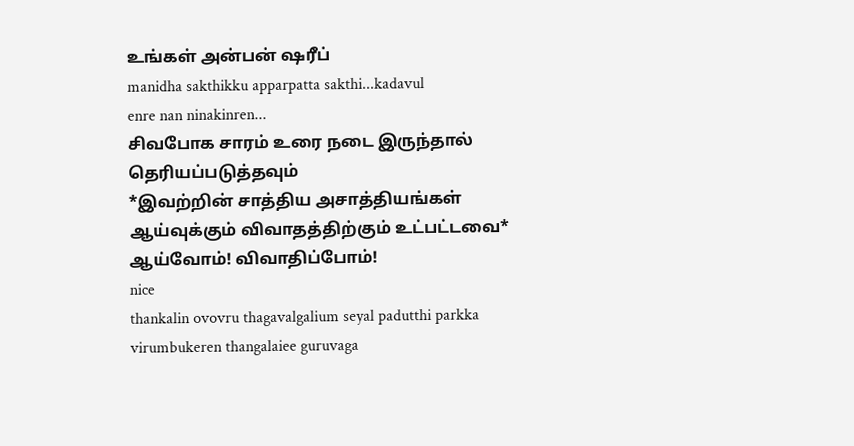உங்கள் அன்பன் ஷரீப்
manidha sakthikku apparpatta sakthi...kadavul
enre nan ninakinren...
சிவபோக சாரம் உரை நடை இருந்தால் தெரியப்படுத்தவும்
*இவற்றின் சாத்திய அசாத்தியங்கள் ஆய்வுக்கும் விவாதத்திற்கும் உட்பட்டவை*
ஆய்வோம்! விவாதிப்போம்!
nice
thankalin ovovru thagavalgalium seyal padutthi parkka virumbukeren thangalaiee guruvaga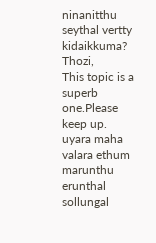ninanitthu seythal vertty kidaikkuma?
Thozi,
This topic is a superb one.Please keep up.
uyara maha valara ethum marunthu erunthal sollungal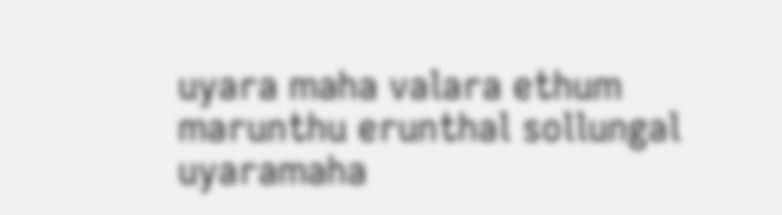uyara maha valara ethum marunthu erunthal sollungal
uyaramaha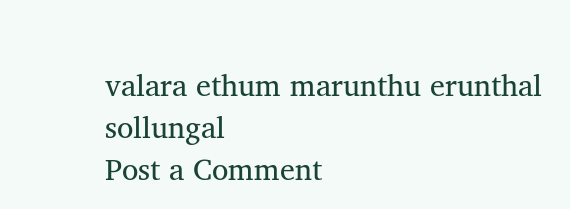valara ethum marunthu erunthal sollungal
Post a Comment